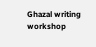Ghazal writing workshop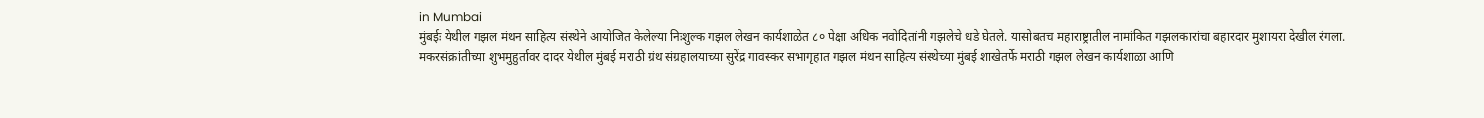in Mumbai
मुंबईः येथील गझल मंथन साहित्य संस्थेने आयोजित केलेल्या निःशुल्क गझल लेखन कार्यशाळेत ८० पेक्षा अधिक नवोदितांनी गझलेचे धडे घेतले. यासोबतच महाराष्ट्रातील नामांकित गझलकारांचा बहारदार मुशायरा देखील रंगला.
मकरसंक्रांतीच्या शुभमुहुर्तावर दादर येथील मुंबई मराठी ग्रंथ संग्रहालयाच्या सुरेंद्र गावस्कर सभागृहात गझल मंथन साहित्य संस्थेच्या मुंबई शाखेतर्फे मराठी गझल लेखन कार्यशाळा आणि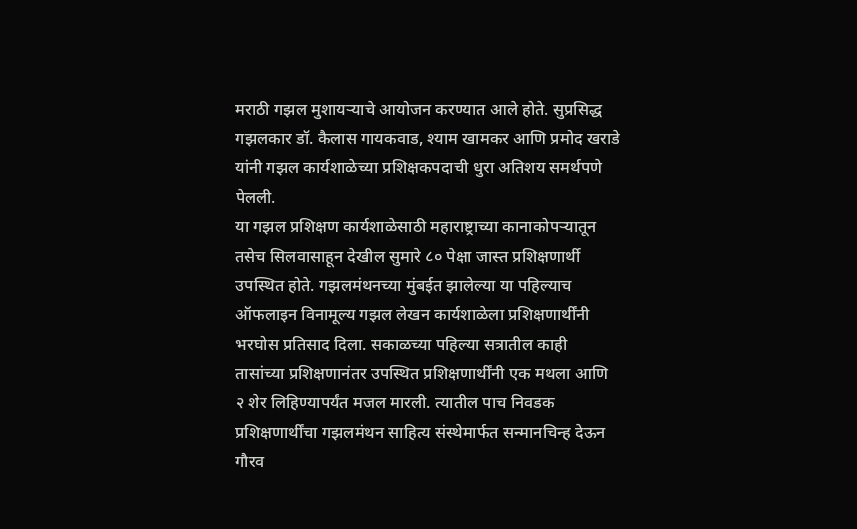मराठी गझल मुशायऱ्याचे आयोजन करण्यात आले होते. सुप्रसिद्ध गझलकार डॉ. कैलास गायकवाड, श्याम खामकर आणि प्रमोद खराडे यांनी गझल कार्यशाळेच्या प्रशिक्षकपदाची धुरा अतिशय समर्थपणे पेलली.
या गझल प्रशिक्षण कार्यशाळेसाठी महाराष्ट्राच्या कानाकोपऱ्यातून तसेच सिलवासाहून देखील सुमारे ८० पेक्षा जास्त प्रशिक्षणार्थी उपस्थित होते. गझलमंथनच्या मुंबईत झालेल्या या पहिल्याच ऑफलाइन विनामूल्य गझल लेखन कार्यशाळेला प्रशिक्षणार्थींनी भरघोस प्रतिसाद दिला. सकाळच्या पहिल्या सत्रातील काही तासांच्या प्रशिक्षणानंतर उपस्थित प्रशिक्षणार्थींनी एक मथला आणि २ शेर लिहिण्यापर्यंत मजल मारली. त्यातील पाच निवडक प्रशिक्षणार्थींचा गझलमंथन साहित्य संस्थेमार्फत सन्मानचिन्ह देऊन गौरव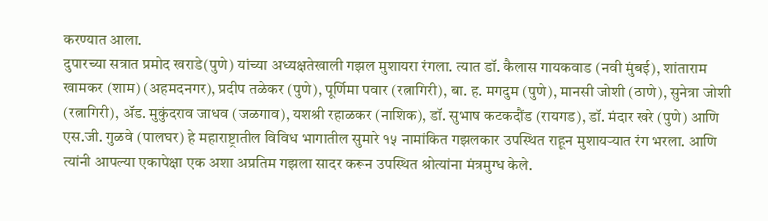करण्यात आला.
दुपारच्या सत्रात प्रमोद खराडे(पुणे) यांच्या अध्यक्षतेखाली गझल मुशायरा रंगला. त्यात डॉ. कैलास गायकवाड (नवी मुंबई), शांताराम खामकर (शाम) (अहमदनगर), प्रदीप तळेकर (पुणे), पूर्णिमा पवार (रत्नागिरी), बा. ह. मगदुम (पुणे), मानसी जोशी (ठाणे), सुनेत्रा जोशी (रत्नागिरी), ॲड. मुकुंदराव जाधव (जळगाव), यशश्री रहाळकर (नाशिक), डॉ. सुभाष कटकदौंड (रायगड), डॉ. मंदार खरे (पुणे) आणि एस.जी. गुळवे (पालघर) हे महाराष्ट्रातील विविध भागातील सुमारे १५ नामांकित गझलकार उपस्थित राहून मुशायऱ्यात रंग भरला. आणि त्यांनी आपल्या एकापेक्षा एक अशा अप्रतिम गझला सादर करून उपस्थित श्रोत्यांना मंत्रमुग्ध केले.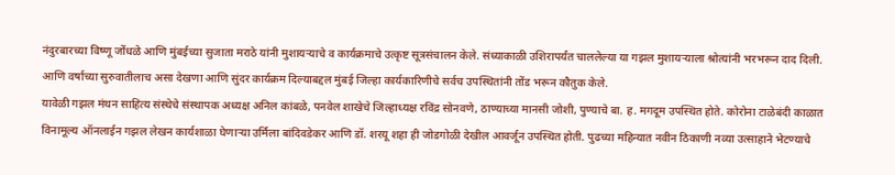नंदुरबारच्या विष्णू जोंधळे आणि मुंबईच्या सुजाता मराठे यांनी मुशायऱ्याचे व कार्यक्रमाचे उत्कृष्ट सूत्रसंचालन केले. संध्याकाळी उशिरापर्यंत चाललेल्या या गझल मुशायऱ्याला श्रोत्यांनी भरभरून दाद दिली. आणि वर्षाच्या सुरुवातीलाच असा देखणा आणि सुंदर कार्यक्रम दिल्याबद्दल मुंबई जिल्हा कार्यकारिणीचे सर्वच उपस्थितांनी तोंड भरून कौतुक केले.
यावेळी गझल मंथन साहित्य संस्थेचे संस्थापक अध्यक्ष अनिल कांबळे, पनवेल शाखेचे जिल्हाध्यक्ष रविंद्र सोनवणे, ठाण्याच्या मानसी जोशी, पुण्याचे बा. ह. मगदूम उपस्थित होते. कोरोना टाळेबंदी काळात विनामूल्य ऑनलाईन गझल लेखन कार्यशाळा घेणाऱ्या उर्मिला बांदिवडेकर आणि डॉ. शरयू शहा ही जोडगोळी देखील आवर्जून उपस्थित होती. पुढच्या महिन्यात नवीन ठिकाणी नव्या उत्साहाने भेटण्याचे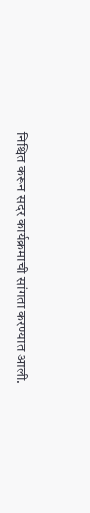निश्चित करून सदर कार्यक्रमाची सांगता करण्यात आली.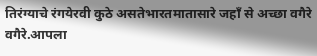तिरंग्याचे रंगयेरवी कुठे असतेभारतमातासारे जहाँ से अच्छा वगैरे वगैरे.आपला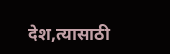देश,त्यासाठी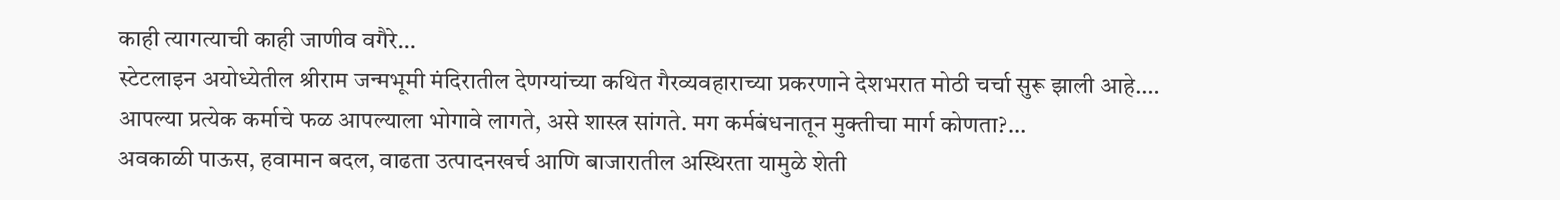काही त्यागत्याची काही जाणीव वगैरे…
स्टेटलाइन अयोध्येतील श्रीराम जन्मभूमी मंदिरातील देणग्यांच्या कथित गैरव्यवहाराच्या प्रकरणाने देशभरात मोठी चर्चा सुरू झाली आहे.…
आपल्या प्रत्येक कर्माचे फळ आपल्याला भोगावे लागते, असे शास्त्र सांगते. मग कर्मबंधनातून मुक्तीचा मार्ग कोणता?…
अवकाळी पाऊस, हवामान बदल, वाढता उत्पादनखर्च आणि बाजारातील अस्थिरता यामुळे शेती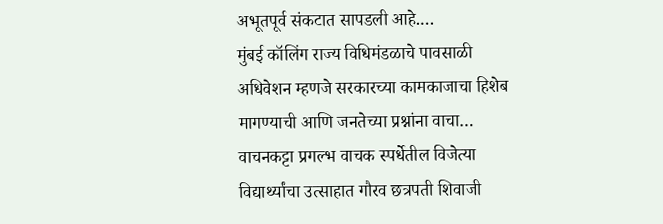अभूतपूर्व संकटात सापडली आहे.…
मुंबई कॉलिंग राज्य विधिमंडळाचे पावसाळी अधिवेशन म्हणजे सरकारच्या कामकाजाचा हिशेब मागण्याची आणि जनतेच्या प्रश्नांना वाचा…
वाचनकट्टा प्रगल्भ वाचक स्पर्धेतील विजेत्या विद्यार्थ्यांचा उत्साहात गौरव छत्रपती शिवाजी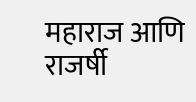महाराज आणि राजर्षी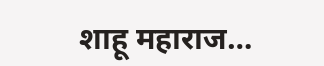शाहू महाराज…